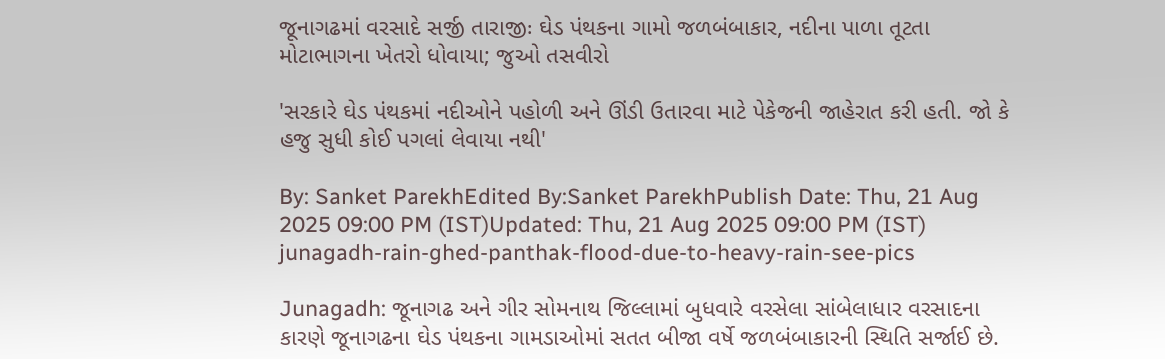જૂનાગઢમાં વરસાદે સર્જી તારાજીઃ ઘેડ પંથકના ગામો જળબંબાકાર, નદીના પાળા તૂટતા મોટાભાગના ખેતરો ધોવાયા; જુઓ તસવીરો

'સરકારે ઘેડ પંથકમાં નદીઓને પહોળી અને ઊંડી ઉતારવા માટે પેકેજની જાહેરાત કરી હતી. જો કે હજુ સુધી કોઈ પગલાં લેવાયા નથી'

By: Sanket ParekhEdited By:Sanket ParekhPublish Date: Thu, 21 Aug 2025 09:00 PM (IST)Updated: Thu, 21 Aug 2025 09:00 PM (IST)
junagadh-rain-ghed-panthak-flood-due-to-heavy-rain-see-pics

Junagadh: જૂનાગઢ અને ગીર સોમનાથ જિલ્લામાં બુધવારે વરસેલા સાંબેલાધાર વરસાદના કારણે જૂનાગઢના ઘેડ પંથકના ગામડાઓમાં સતત બીજા વર્ષે જળબંબાકારની સ્થિતિ સર્જાઈ છે.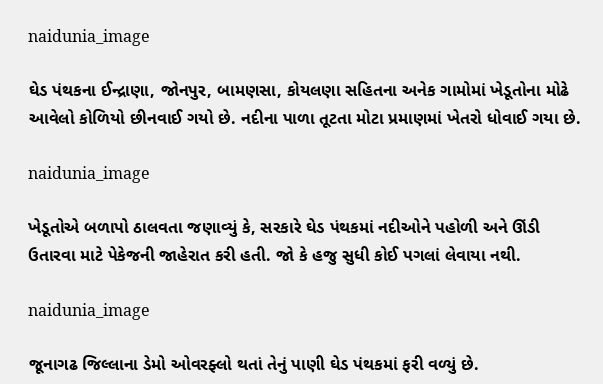naidunia_image

ઘેડ પંથકના ઈન્દ્રાણા, જોનપુર, બામણસા, કોયલણા સહિતના અનેક ગામોમાં ખેડૂતોના મોઢે આવેલો કોળિયો છીનવાઈ ગયો છે. નદીના પાળા તૂટતા મોટા પ્રમાણમાં ખેતરો ધોવાઈ ગયા છે.

naidunia_image

ખેડૂતોએ બળાપો ઠાલવતા જણાવ્યું કે, સરકારે ઘેડ પંથકમાં નદીઓને પહોળી અને ઊંડી ઉતારવા માટે પેકેજની જાહેરાત કરી હતી. જો કે હજુ સુધી કોઈ પગલાં લેવાયા નથી.

naidunia_image

જૂનાગઢ જિલ્લાના ડેમો ઓવરફ્લો થતાં તેનું પાણી ઘેડ પંથકમાં ફરી વળ્યું છે.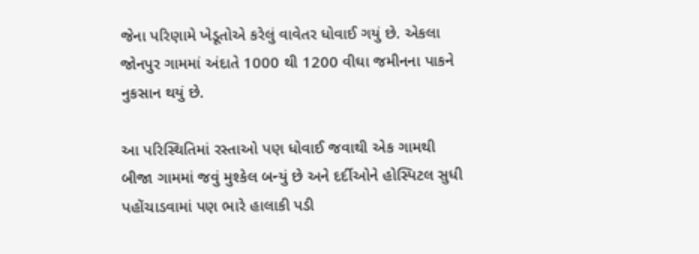જેના પરિણામે ખેડૂતોએ કરેલું વાવેતર ધોવાઈ ગયું છે. એકલા જોનપુર ગામમાં અંદાતે 1000 થી 1200 વીઘા જમીનના પાકને નુકસાન થયું છે.

આ પરિસ્થિતિમાં રસ્તાઓ પણ ધોવાઈ જવાથી એક ગામથી બીજા ગામમાં જવું મુશ્કેલ બન્યું છે અને દર્દીઓને હોસ્પિટલ સુધી પહોંચાડવામાં પણ ભારે હાલાકી પડી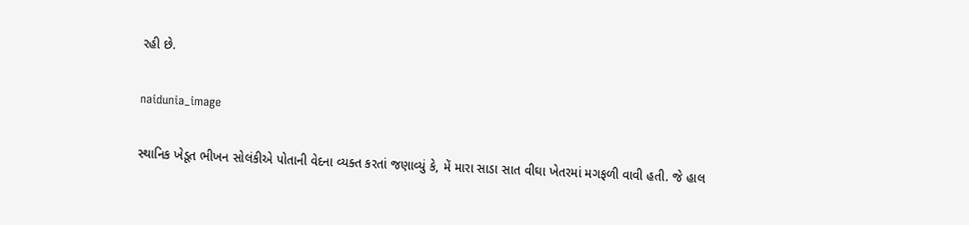રહી છે.

naidunia_image

સ્થાનિક ખેડૂત ભીખન સોલંકીએ પોતાની વેદના વ્યક્ત કરતાં જણાવ્યું કે, મેં મારા સાડા સાત વીઘા ખેતરમાં મગફળી વાવી હતી. જે હાલ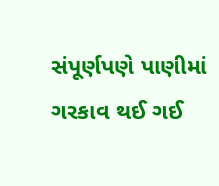સંપૂર્ણપણે પાણીમાં ગરકાવ થઈ ગઈ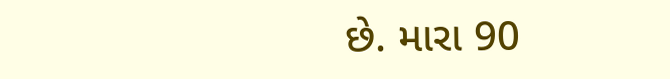છે. મારા 90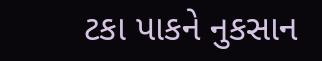ટકા પાકને નુકસાન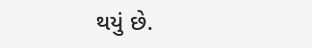થયું છે.